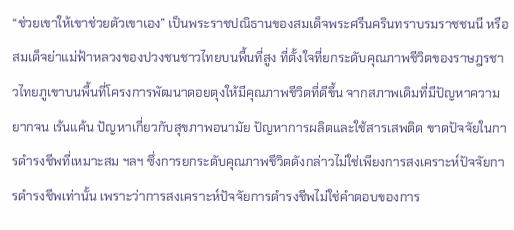“ช่วยเขาให้เขาช่วยตัวเขาเอง” เป็นพระราชปณิธานของสมเด็จพระศรีนครินทราบรมราชชนนี หรือสมเด็จย่าแม่ฟ้าหลวงของปวงชนชาวไทยบนพื้นที่สูง ที่ตั้งใจที่ยกระดับคุณภาพชีวิตของราษฎรชาวไทยภูเขาบนพื้นที่โครงการพัฒนาดอยตุงให้มีคุณภาพชีวิตที่ดีขึ้น จากสภาพเดิมที่มีปัญหาความยากจน เร้นแค้น ปัญหาเกี่ยวกับสุขภาพอนามัย ปัญหาการผลิตและใช้สารเสพติด ขาดปัจจัยในการดำรงชีพที่เหมาะสม ฯลฯ ซึ่งการยกระดับคุณภาพชีวิตดังกล่าวไม่ใช่เพียงการสงเคราะห์ปัจจัยการดำรงชีพเท่านั้น เพราะว่าการสงเคราะห์ปัจจัยการดำรงชีพไม่ใช่คำตอบของการ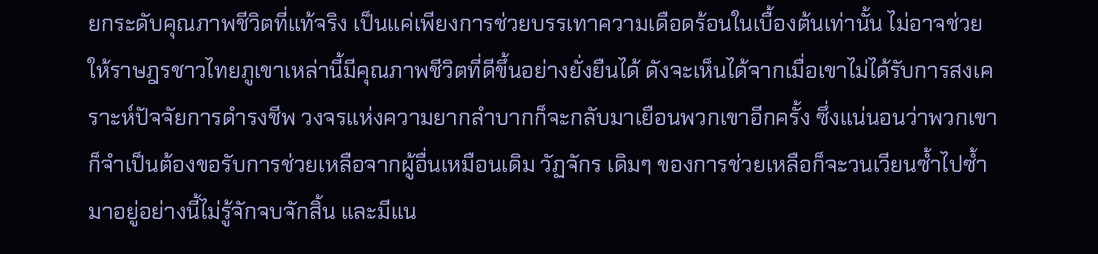ยกระดับคุณภาพชีวิตที่แท้จริง เป็นแค่เพียงการช่วยบรรเทาความเดือดร้อนในเบื้องต้นเท่านั้น ไม่อาจช่วยให้ราษฎรชาวไทยภูเขาเหล่านี้มีคุณภาพชีวิตที่ดีขึ้นอย่างยั่งยืนได้ ดังจะเห็นได้จากเมื่อเขาไม่ได้รับการสงเคราะห์ปัจจัยการดำรงชีพ วงจรแห่งความยากลำบากก็จะกลับมาเยือนพวกเขาอีกครั้ง ซึ่งแน่นอนว่าพวกเขาก็จำเป็นต้องขอรับการช่วยเหลือจากผู้อื่นเหมือนเดิม วัฏจักร เดิมๆ ของการช่วยเหลือก็จะวนเวียนซ้ำไปซ้ำมาอยู่อย่างนี้ไม่รู้จักจบจักสิ้น และมีแน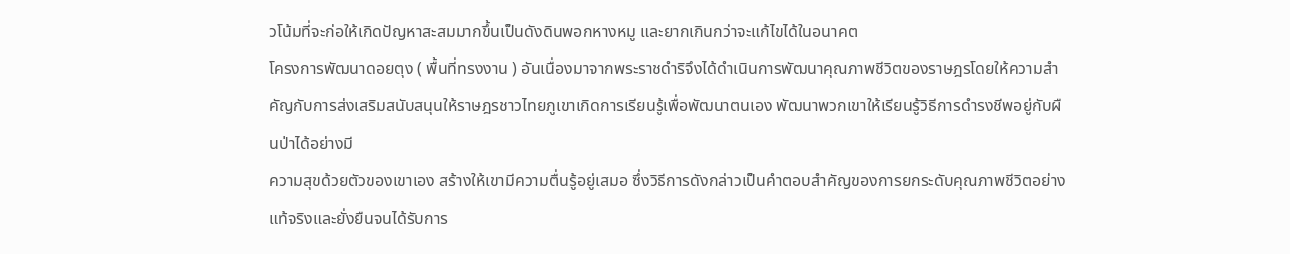วโน้มที่จะก่อให้เกิดปัญหาสะสมมากขึ้นเป็นดังดินพอกหางหมู และยากเกินกว่าจะแก้ไขได้ในอนาคต
โครงการพัฒนาดอยตุง ( พื้นที่ทรงงาน ) อันเนื่องมาจากพระราชดำริจึงได้ดำเนินการพัฒนาคุณภาพชีวิตของราษฎรโดยให้ความสำคัญกับการส่งเสริมสนับสนุนให้ราษฎรชาวไทยภูเขาเกิดการเรียนรู้เพื่อพัฒนาตนเอง พัฒนาพวกเขาให้เรียนรู้วิธีการดำรงชีพอยู่กับผืนป่าได้อย่างมี
ความสุขด้วยตัวของเขาเอง สร้างให้เขามีความตื่นรู้อยู่เสมอ ซึ่งวิธีการดังกล่าวเป็นคำตอบสำคัญของการยกระดับคุณภาพชีวิตอย่างแท้จริงและยั่งยืนจนได้รับการ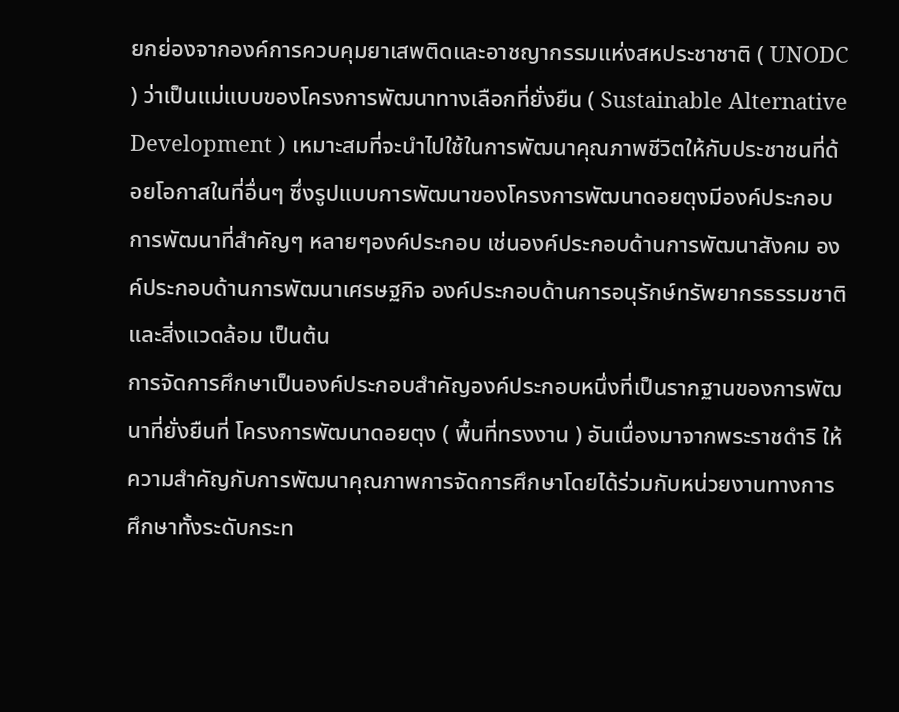ยกย่องจากองค์การควบคุมยาเสพติดและอาชญากรรมแห่งสหประชาชาติ ( UNODC ) ว่าเป็นแม่แบบของโครงการพัฒนาทางเลือกที่ยั่งยืน ( Sustainable Alternative Development ) เหมาะสมที่จะนำไปใช้ในการพัฒนาคุณภาพชีวิตให้กับประชาชนที่ด้อยโอกาสในที่อื่นๆ ซึ่งรูปแบบการพัฒนาของโครงการพัฒนาดอยตุงมีองค์ประกอบการพัฒนาที่สำคัญๆ หลายๆองค์ประกอบ เช่นองค์ประกอบด้านการพัฒนาสังคม องค์ประกอบด้านการพัฒนาเศรษฐกิจ องค์ประกอบด้านการอนุรักษ์ทรัพยากรธรรมชาติและสิ่งแวดล้อม เป็นต้น
การจัดการศึกษาเป็นองค์ประกอบสำคัญองค์ประกอบหนึ่งที่เป็นรากฐานของการพัฒนาที่ยั่งยืนที่ โครงการพัฒนาดอยตุง ( พื้นที่ทรงงาน ) อันเนื่องมาจากพระราชดำริ ให้ความสำคัญกับการพัฒนาคุณภาพการจัดการศึกษาโดยได้ร่วมกับหน่วยงานทางการศึกษาทั้งระดับกระท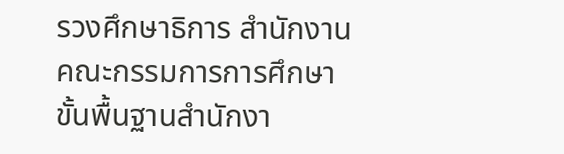รวงศึกษาธิการ สำนักงานคณะกรรมการการศึกษาขั้นพื้นฐานสำนักงา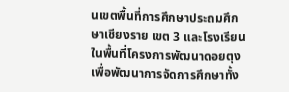นเขตพื้นที่การศึกษาประถมศึกษาเชียงราย เขต 3 และโรงเรียนในพื้นที่โครงการพัฒนาดอยตุง เพื่อพัฒนาการจัดการศึกษาทั้ง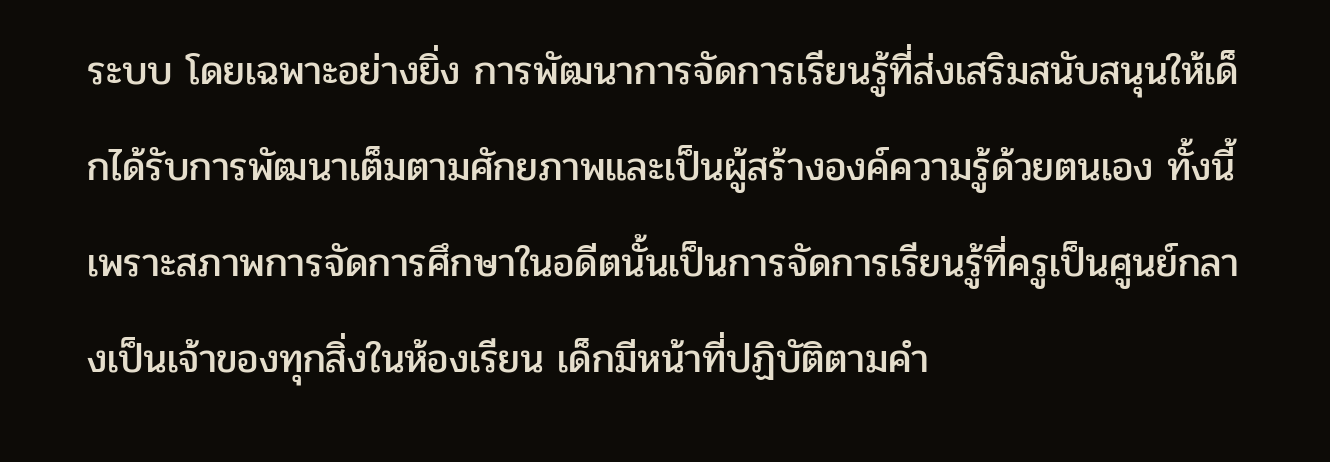ระบบ โดยเฉพาะอย่างยิ่ง การพัฒนาการจัดการเรียนรู้ที่ส่งเสริมสนับสนุนให้เด็กได้รับการพัฒนาเต็มตามศักยภาพและเป็นผู้สร้างองค์ความรู้ด้วยตนเอง ทั้งนี้เพราะสภาพการจัดการศึกษาในอดีตนั้นเป็นการจัดการเรียนรู้ที่ครูเป็นศูนย์กลางเป็นเจ้าของทุกสิ่งในห้องเรียน เด็กมีหน้าที่ปฏิบัติตามคำ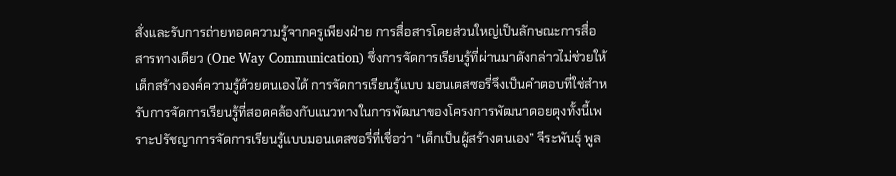สั่งและรับการถ่ายทอดความรู้จากครูเพียงฝ่าย การสื่อสารโดยส่วนใหญ่เป็นลักษณะการสื่อสารทางเดียว (One Way Communication) ซึ่งการจัดการเรียนรู้ที่ผ่านมาดังกล่าวไม่ช่วยให้เด็กสร้างองค์ความรู้ด้วยตนเองได้ การจัดการเรียนรู้แบบ มอนเตสซอรี่จึงเป็นคำตอบที่ใช่สำหรับการจัดการเรียนรู้ที่สอดคล้องกับแนวทางในการพัฒนาของโครงการพัฒนาดอยตุงทั้งนี้เพราะปรัชญาการจัดการเรียนรู้แบบมอนเตสซอรี่ที่เชื่อว่า “เด็กเป็นผู้สร้างตนเอง” จีระพันธุ์ พูล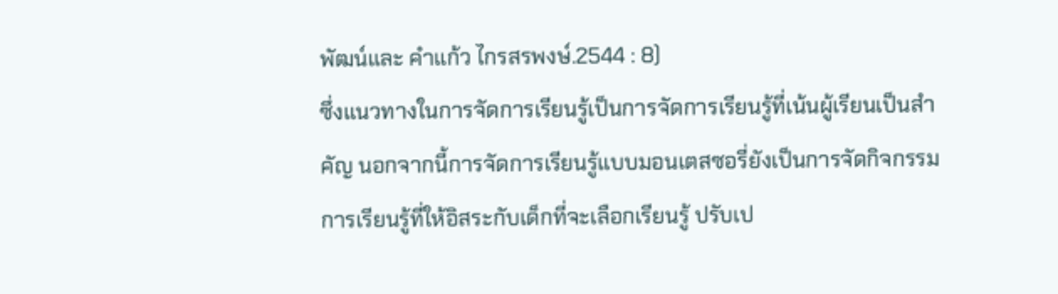พัฒน์และ คำแก้ว ไกรสรพงษ์.2544 : 8)
ซึ่งแนวทางในการจัดการเรียนรู้เป็นการจัดการเรียนรู้ที่เน้นผู้เรียนเป็นสำคัญ นอกจากนี้การจัดการเรียนรู้แบบมอนเตสซอรี่ยังเป็นการจัดกิจกรรมการเรียนรู้ที่ให้อิสระกับเด็กที่จะเลือกเรียนรู้ ปรับเป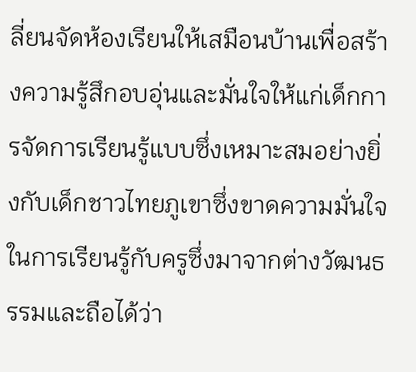ลี่ยนจัดห้องเรียนให้เสมือนบ้านเพื่อสร้างความรู้สึกอบอุ่นและมั่นใจให้แก่เด็กการจัดการเรียนรู้แบบซึ่งเหมาะสมอย่างยิ่งกับเด็กชาวไทยภูเขาซึ่งขาดความมั่นใจในการเรียนรู้กับครูซึ่งมาจากต่างวัฒนธรรมและถือได้ว่า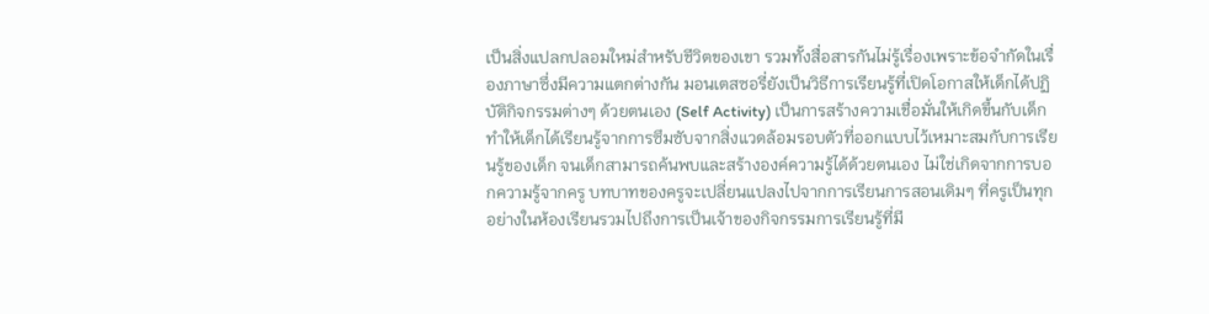เป็นสิ่งแปลกปลอมใหม่สำหรับชีวิตของเขา รวมทั้งสื่อสารกันไม่รู้เรื่องเพราะข้อจำกัดในเรื่องภาษาซึ่งมีความแตกต่างกัน มอนเตสซอรี่ยังเป็นวิธีการเรียนรู้ที่เปิดโอกาสให้เด็กได้ปฏิบัติกิจกรรมต่างๆ ด้วยตนเอง (Self Activity) เป็นการสร้างความเชื่อมั่นให้เกิดขึ้นกับเด็ก ทำให้เด็กได้เรียนรู้จากการซึมซับจากสิ่งแวดล้อมรอบตัวที่ออกแบบไว้เหมาะสมกับการเรียนรู้ของเด็ก จนเด็กสามารถค้นพบและสร้างองค์ความรู้ได้ด้วยตนเอง ไม่ใช่เกิดจากการบอกความรู้จากครู บทบาทของครูจะเปลี่ยนแปลงไปจากการเรียนการสอนเดิมๆ ที่ครูเป็นทุกอย่างในห้องเรียนรวมไปถึงการเป็นเจ้าของกิจกรรมการเรียนรู้ที่มี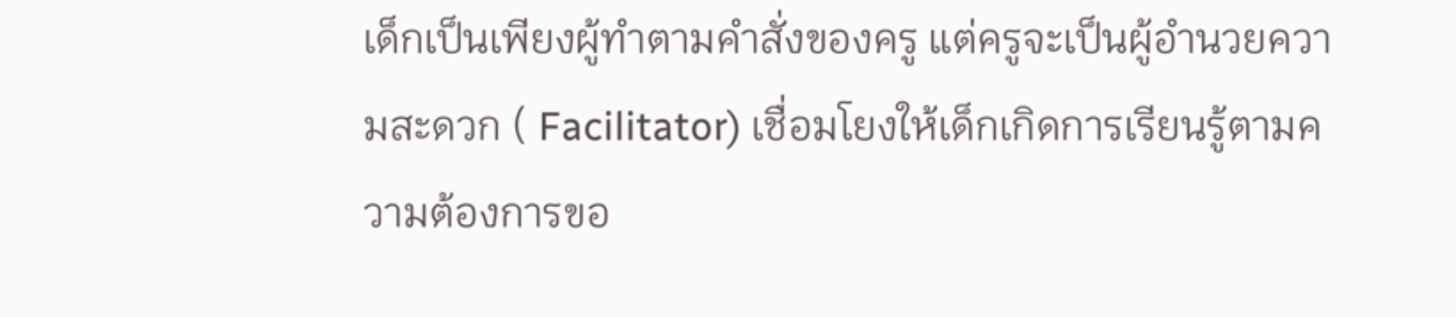เด็กเป็นเพียงผู้ทำตามคำสั่งของครู แต่ครูจะเป็นผู้อำนวยความสะดวก ( Facilitator) เชื่อมโยงให้เด็กเกิดการเรียนรู้ตามความต้องการขอ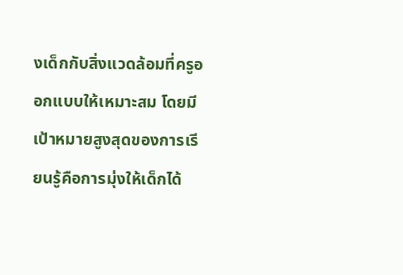งเด็กกับสิ่งแวดล้อมที่ครูออกแบบให้เหมาะสม โดยมีเป้าหมายสูงสุดของการเรียนรู้คือการมุ่งให้เด็กได้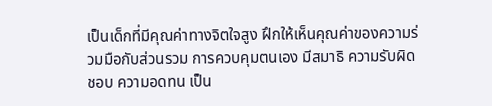เป็นเด็กที่มีคุณค่าทางจิตใจสูง ฝึกให้เห็นคุณค่าของความร่วมมือกับส่วนรวม การควบคุมตนเอง มีสมาธิ ความรับผิดชอบ ความอดทน เป็น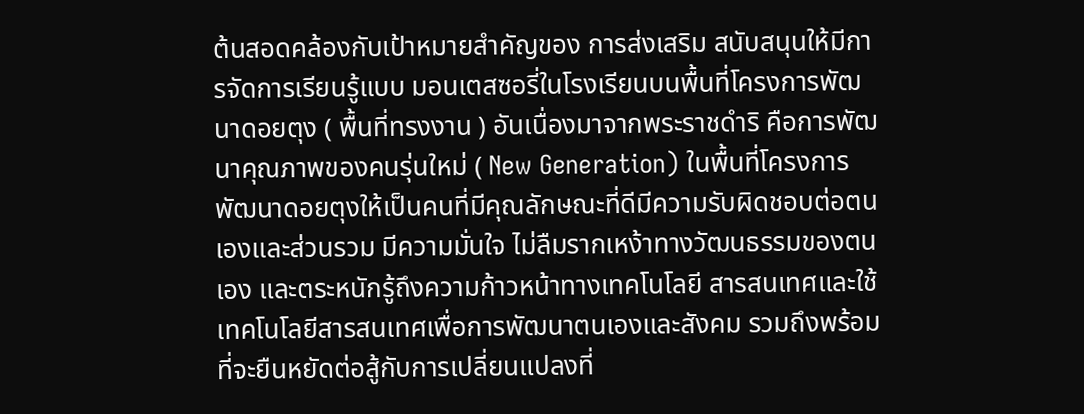ต้นสอดคล้องกับเป้าหมายสำคัญของ การส่งเสริม สนับสนุนให้มีการจัดการเรียนรู้แบบ มอนเตสซอรี่ในโรงเรียนบนพื้นที่โครงการพัฒนาดอยตุง ( พื้นที่ทรงงาน ) อันเนื่องมาจากพระราชดำริ คือการพัฒนาคุณภาพของคนรุ่นใหม่ ( New Generation) ในพื้นที่โครงการพัฒนาดอยตุงให้เป็นคนที่มีคุณลักษณะที่ดีมีความรับผิดชอบต่อตนเองและส่วนรวม มีความมั่นใจ ไม่ลืมรากเหง้าทางวัฒนธรรมของตนเอง และตระหนักรู้ถึงความก้าวหน้าทางเทคโนโลยี สารสนเทศและใช้เทคโนโลยีสารสนเทศเพื่อการพัฒนาตนเองและสังคม รวมถึงพร้อมที่จะยืนหยัดต่อสู้กับการเปลี่ยนแปลงที่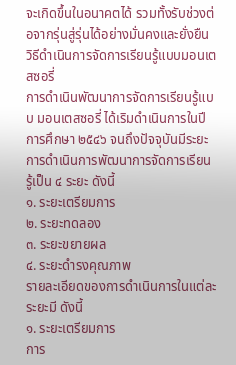จะเกิดขึ้นในอนาคตได้ รวมทั้งรับช่วงต่อจากรุ่นสู่รุ่นได้อย่างมั่นคงและยั่งยืน
วิธีดำเนินการจัดการเรียนรู้แบบมอนเตสซอรี่
การดำเนินพัฒนาการจัดการเรียนรู้แบบ มอนเตสซอรี่ ได้เริมดำเนินการในปีการศึกษา ๒๕๔๖ จนถึงปัจจุบันมีระยะการดำเนินการพัฒนาการจัดการเรียนรู้เป็น ๔ ระยะ ดังนี้
๑. ระยะเตรียมการ
๒. ระยะทดลอง
๓. ระยะขยายผล
๔. ระยะดำรงคุณภาพ
รายละเอียดของการดำเนินการในแต่ละระยะมี ดังนี้
๑. ระยะเตรียมการ
การ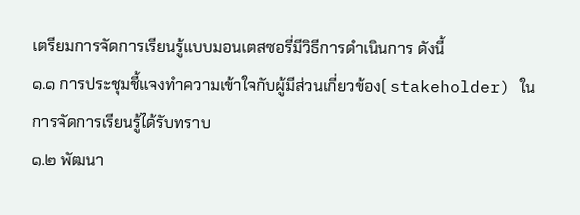เตรียมการจัดการเรียนรู้แบบมอนเตสซอรี่มีวิธีการดำเนินการ ดังนี้
๑.๑ การประชุมชี้แจงทำความเข้าใจกับผู้มีส่วนเกี่ยวข้อง( stakeholder) ในการจัดการเรียนรู้ได้รับทราบ
๑.๒ พัฒนา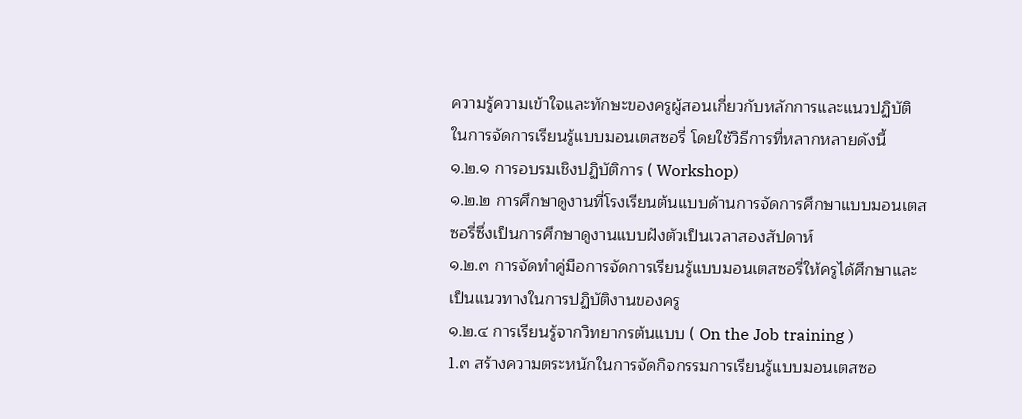ความรู้ความเข้าใจและทักษะของครูผู้สอนเกี่ยวกับหลักการและแนวปฏิบัติในการจัดการเรียนรู้แบบมอนเตสซอรี่ โดยใช้วิธีการที่หลากหลายดังนี้
๑.๒.๑ การอบรมเชิงปฏิบัติการ ( Workshop)
๑.๒.๒ การศึกษาดูงานที่โรงเรียนต้นแบบด้านการจัดการศึกษาแบบมอนเตสซอรี่ซึ่งเป็นการศึกษาดูงานแบบฝังตัวเป็นเวลาสองสัปดาห์
๑.๒.๓ การจัดทำคู่มือการจัดการเรียนรู้แบบมอนเตสซอรี่ให้ครูได้ศึกษาและเป็นแนวทางในการปฏิบัติงานของครู
๑.๒.๔ การเรียนรู้จากวิทยากรต้นแบบ ( On the Job training )
1.๓ สร้างความตระหนักในการจัดกิจกรรมการเรียนรู้แบบมอนเตสซอ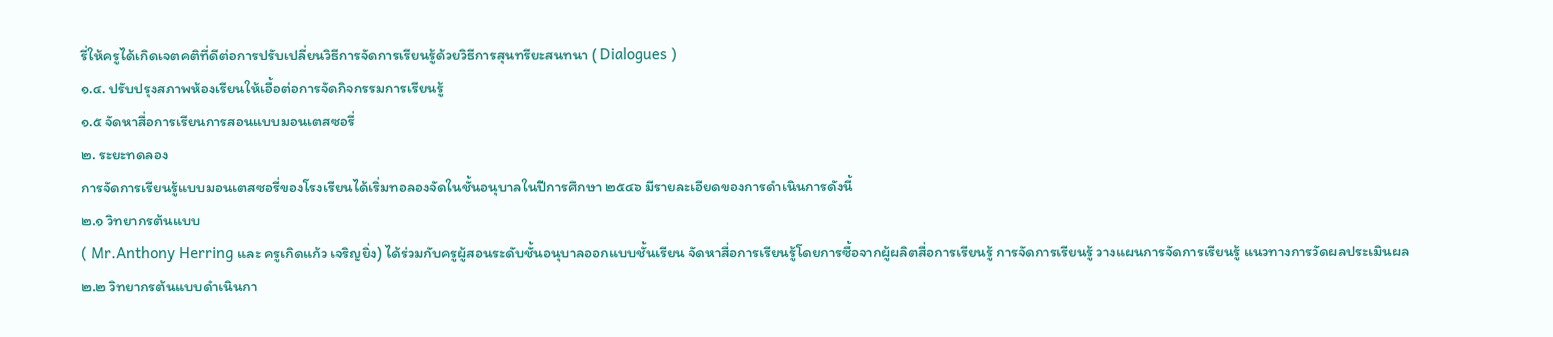รี่ให้ครูได้เกิดเจตคติที่ดีต่อการปรับเปลี่ยนวิธีการจัดการเรียนรู้ด้วยวิธีการสุนทรียะสนทนา ( Dialogues )
๑.๔. ปรับปรุงสภาพห้องเรียนให้เอื้อต่อการจัดกิจกรรมการเรียนรู้
๑.๕ จัดหาสื่อการเรียนการสอนแบบมอนเตสซอรี่
๒. ระยะทดลอง
การจัดการเรียนรู้แบบมอนเตสซอรี่ของโรงเรียนได้เริ่มทอลองจัดในชั้นอนุบาลในปีการศึกษา ๒๕๔๖ มีรายละเอียดของการดำเนินการดังนี้
๒.๑ วิทยากรต้นแบบ
( Mr.Anthony Herring และ ครูเกิดแก้ว เจริญยิ่ง) ได้ร่วมกับครูผู้สอนระดับชั้นอนุบาลออกแบบชั้นเรียน จัดหาสื่อการเรียนรู้โดยการซื้อจากผู้ผลิตสื่อการเรียนรู้ การจัดการเรียนรู้ วางแผนการจัดการเรียนรู้ แนวทางการวัดผลประเมินผล
๒.๒ วิทยากรต้นแบบดำเนินกา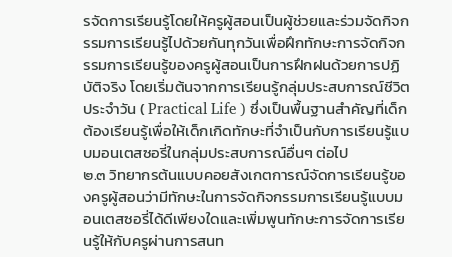รจัดการเรียนรู้โดยให้ครูผู้สอนเป็นผู้ช่วยและร่วมจัดกิจกรรมการเรียนรู้ไปด้วยกันทุกวันเพื่อฝึกทักษะการจัดกิจกรรมการเรียนรู้ของครูผู้สอนเป็นการฝึกฝนด้วยการปฏิบัติจริง โดยเริ่มต้นจากการเรียนรู้กลุ่มประสบการณ์ชีวิตประจำวัน ( Practical Life ) ซึ่งเป็นพื้นฐานสำคัญที่เด็กต้องเรียนรู้เพื่อให้เด็กเกิดทักษะที่จำเป็นกับการเรียนรู้แบบมอนเตสซอรี่ในกลุ่มประสบการณ์อื่นๆ ต่อไป
๒.๓ วิทยากรต้นแบบคอยสังเกตการณ์จัดการเรียนรู้ของครูผู้สอนว่ามีทักษะในการจัดกิจกรรมการเรียนรู้แบบมอนเตสซอรี่ได้ดีเพียงใดและเพิ่มพูนทักษะการจัดการเรียนรู้ให้กับครูผ่านการสนท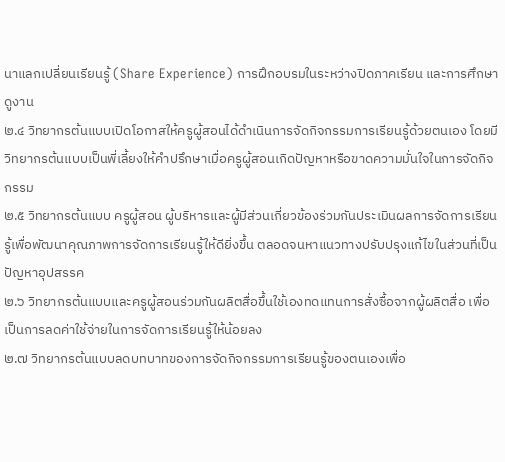นาแลกเปลี่ยนเรียนรู้ (Share Experience) การฝึกอบรมในระหว่างปิดภาคเรียน และการศึกษาดูงาน
๒.๔ วิทยากรต้นแบบเปิดโอกาสให้ครูผู้สอนได้ดำเนินการจัดกิจกรรมการเรียนรู้ด้วยตนเอง โดยมีวิทยากรต้นแบบเป็นพี่เลี้ยงให้คำปรึกษาเมื่อครูผู้สอนเกิดปัญหาหรือขาดความมั่นใจในการจัดกิจกรรม
๒.๕ วิทยากรต้นแบบ ครูผู้สอน ผู้บริหารและผู้มีส่วนเกี่ยวข้องร่วมกันประเมินผลการจัดการเรียนรู้เพื่อพัฒนาคุณภาพการจัดการเรียนรู้ให้ดียิ่งขึ้น ตลอดจนหาแนวทางปรับปรุงแก้ไขในส่วนที่เป็นปัญหาอุปสรรค
๒.๖ วิทยากรต้นแบบและครูผู้สอนร่วมกันผลิตสื่อขึ้นใช้เองทดแทนการสั่งซื้อจากผู้ผลิตสื่อ เพื่อเป็นการลดค่าใช้จ่ายในการจัดการเรียนรู้ให้น้อยลง
๒.๗ วิทยากรต้นแบบลดบทบาทของการจัดกิจกรรมการเรียนรู้ของตนเองเพื่อ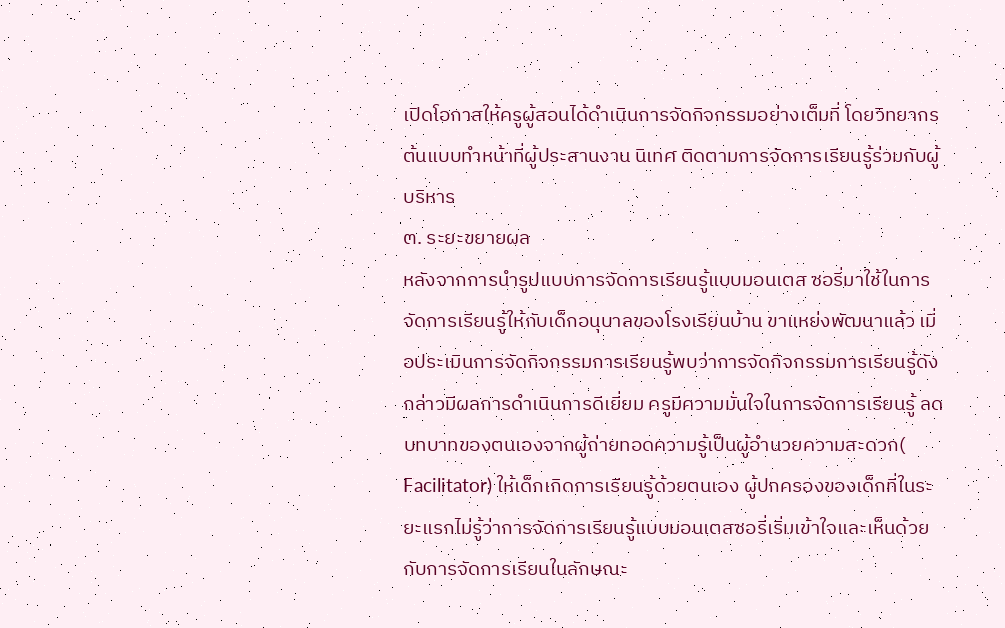เปิดโอกาสให้ครูผู้สอนได้ดำเนินการจัดกิจกรรมอย่างเต็มที่ โดยวิทยากรต้นแบบทำหน้าที่ผู้ประสานงาน นิเทศ ติดตามการจัดการเรียนรู้ร่วมกับผู้บริหาร
๓. ระยะขยายผล
หลังจากการนำรูปแบบการจัดการเรียนรู้แบบมอนเตส ซอรี่มาใช้ในการจัดการเรียนรู้ให้กับเด็กอนุบาลของโรงเรียนบ้าน ขาแหย่งพัฒนาแล้ว เมื่อประเมินการจัดกิจกรรมการเรียนรู้พบว่าการจัดกิจกรรมการเรียนรู้ดังกล่าวมีผลการดำเนินการดีเยี่ยม ครูมีความมั่นใจในการจัดการเรียนรู้ ลดบทบาทของตนเองจากผู้ถ่ายทอดความรู้เป็นผู้อำนวยความสะดวก( Facilitator) ให้เด็กเกิดการเรียนรู้ด้วยตนเอง ผู้ปกครองของเด็กที่ในระยะแรกไม่รู้ว่าการจัดการเรียนรู้แบบมอนเตสซอรี่เริ่มเข้าใจและเห็นด้วยกับการจัดการเรียนในลักษณะ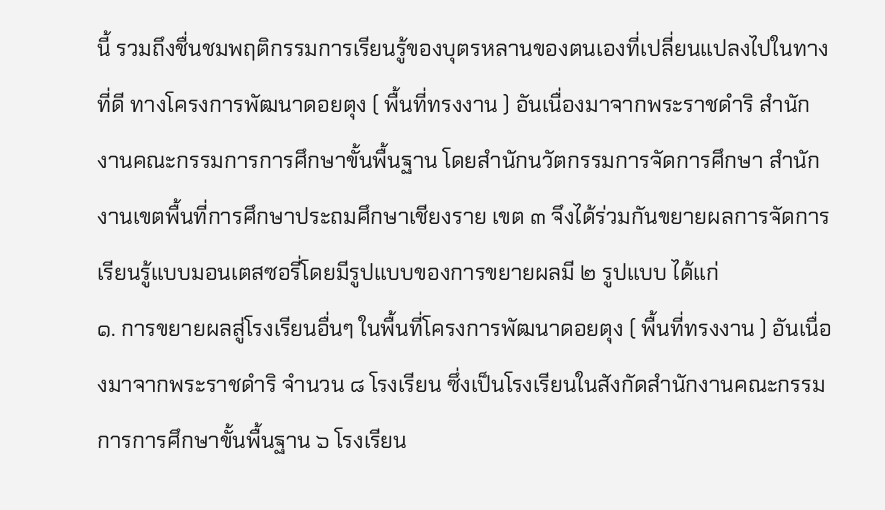นี้ รวมถึงชื่นชมพฤติกรรมการเรียนรู้ของบุตรหลานของตนเองที่เปลี่ยนแปลงไปในทางที่ดี ทางโครงการพัฒนาดอยตุง ( พื้นที่ทรงงาน ) อันเนื่องมาจากพระราชดำริ สำนักงานคณะกรรมการการศึกษาขั้นพื้นฐาน โดยสำนักนวัตกรรมการจัดการศึกษา สำนักงานเขตพื้นที่การศึกษาประถมศึกษาเชียงราย เขต ๓ จึงได้ร่วมกันขยายผลการจัดการเรียนรู้แบบมอนเตสซอรี่โดยมีรูปแบบของการขยายผลมี ๒ รูปแบบ ได้แก่
๑. การขยายผลสู่โรงเรียนอื่นๆ ในพื้นที่โครงการพัฒนาดอยตุง ( พื้นที่ทรงงาน ) อันเนื่องมาจากพระราชดำริ จำนวน ๘ โรงเรียน ซึ่งเป็นโรงเรียนในสังกัดสำนักงานคณะกรรมการการศึกษาขั้นพื้นฐาน ๖ โรงเรียน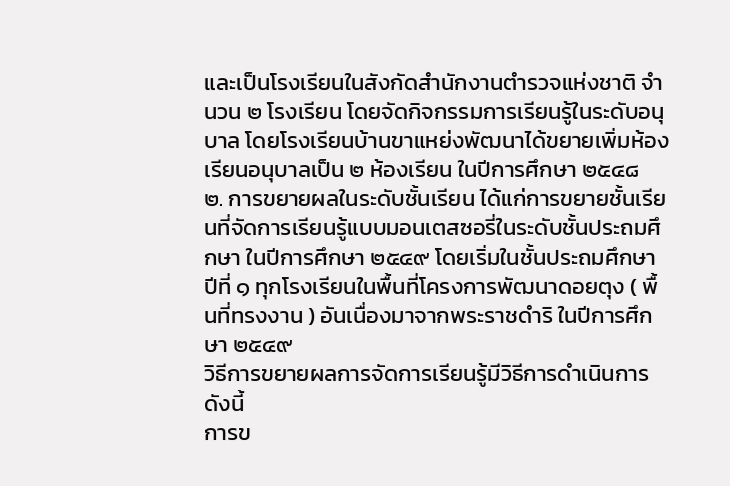และเป็นโรงเรียนในสังกัดสำนักงานตำรวจแห่งชาติ จำนวน ๒ โรงเรียน โดยจัดกิจกรรมการเรียนรู้ในระดับอนุบาล โดยโรงเรียนบ้านขาแหย่งพัฒนาได้ขยายเพิ่มห้องเรียนอนุบาลเป็น ๒ ห้องเรียน ในปีการศึกษา ๒๕๔๘
๒. การขยายผลในระดับชั้นเรียน ได้แก่การขยายชั้นเรียนที่จัดการเรียนรู้แบบมอนเตสซอรี่ในระดับชั้นประถมศึกษา ในปีการศึกษา ๒๕๔๙ โดยเริ่มในชั้นประถมศึกษาปีที่ ๑ ทุกโรงเรียนในพื้นที่โครงการพัฒนาดอยตุง ( พื้นที่ทรงงาน ) อันเนื่องมาจากพระราชดำริ ในปีการศึกษา ๒๕๔๙
วิธีการขยายผลการจัดการเรียนรู้มีวิธีการดำเนินการดังนี้
การข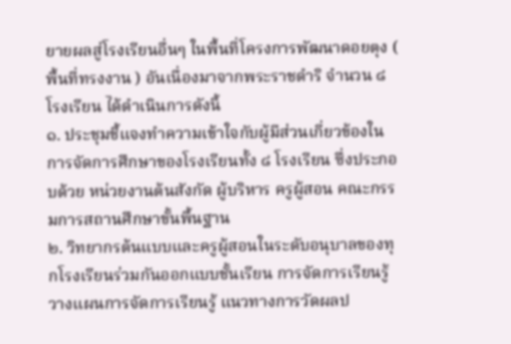ยายผลสู่โรงเรียนอื่นๆ ในพื้นที่โครงการพัฒนาดอยตุง ( พื้นที่ทรงงาน ) อันเนื่องมาจากพระราชดำริ จำนวน ๘ โรงเรียน ได้ดำเนินการดังนี้
๑. ประชุมชี้แจงทำความเข้าใจกับผู้มีส่วนเกี่ยวข้องในการจัดการศึกษาของโรงเรียนทั้ง ๘ โรงเรียน ซึ่งประกอบด้วย หน่วยงานต้นสังกัด ผู้บริหาร ครูผู้สอน คณะกรรมการสถานศึกษาขั้นพื้นฐาน
๒. วิทยากรต้นแบบและครูผู้สอนในระดับอนุบาลของทุกโรงเรียนร่วมกันออกแบบชั้นเรียน การจัดการเรียนรู้ วางแผนการจัดการเรียนรู้ แนวทางการวัดผลป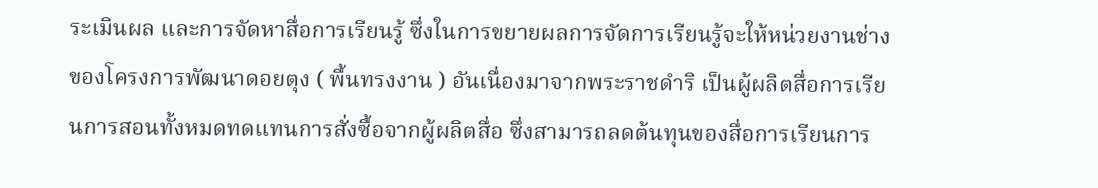ระเมินผล และการจัดหาสื่อการเรียนรู้ ซึ่งในการขยายผลการจัดการเรียนรู้จะให้หน่วยงานช่างของโครงการพัฒนาดอยตุง ( พื้นทรงงาน ) อันเนื่องมาจากพระราชดำริ เป็นผู้ผลิตสื่อการเรียนการสอนทั้งหมดทดแทนการสั่งซื้อจากผู้ผลิตสื่อ ซึ่งสามารถลดต้นทุนของสื่อการเรียนการ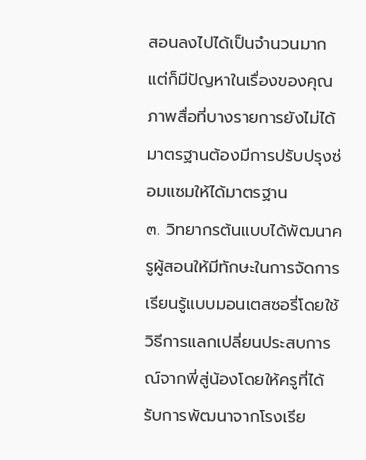สอนลงไปได้เป็นจำนวนมาก แต่ก็มีปัญหาในเรื่องของคุณภาพสื่อที่บางรายการยังไม่ได้มาตรฐานต้องมีการปรับปรุงซ่อมแซมให้ได้มาตรฐาน
๓. วิทยากรต้นแบบได้พัฒนาครูผู้สอนให้มีทักษะในการจัดการเรียนรู้แบบมอนเตสซอรี่โดยใช้วิธีการแลกเปลี่ยนประสบการณ์จากพี่สู่น้องโดยให้ครูที่ได้รับการพัฒนาจากโรงเรีย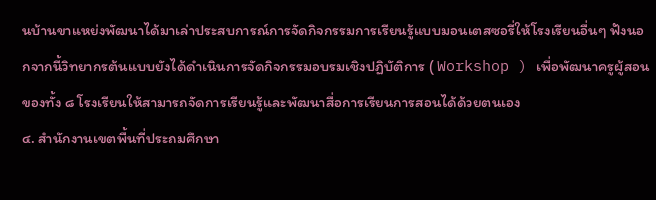นบ้านขาแหย่งพัฒนาได้มาเล่าประสบการณ์การจัดกิจกรรมการเรียนรู้แบบมอนเตสซอรี่ให้โรงเรียนอื่นๆ ฟังนอกจากนี้วิทยากรต้นแบบยังได้ดำเนินการจัดกิจกรรมอบรมเชิงปฏิบัติการ ( Workshop ) เพื่อพัฒนาครูผู้สอนของทั้ง ๘ โรงเรียนให้สามารถจัดการเรียนรู้และพัฒนาสื่อการเรียนการสอนได้ด้วยตนเอง
๔. สำนักงานเขตพื้นที่ประถมศึกษา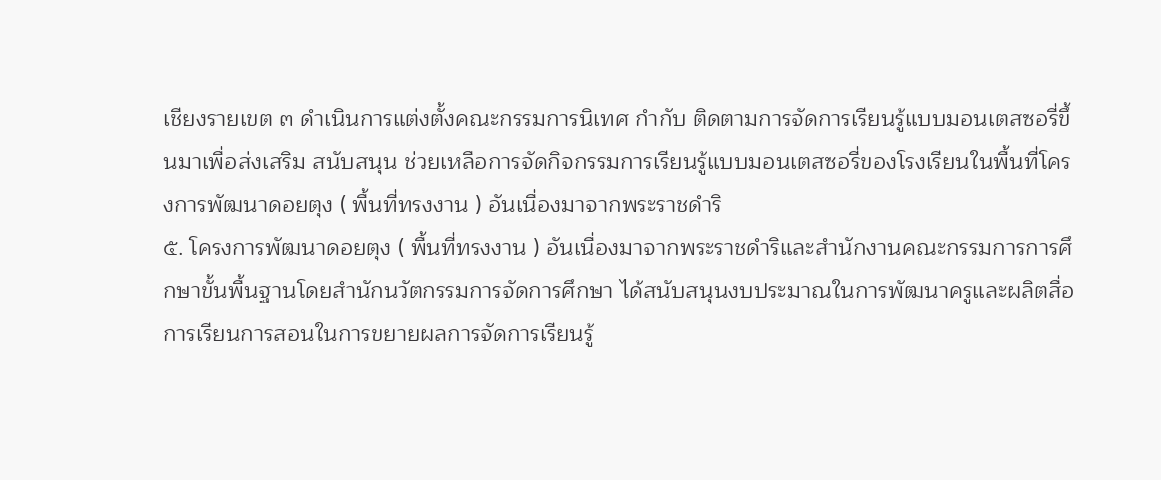เชียงรายเขต ๓ ดำเนินการแต่งตั้งคณะกรรมการนิเทศ กำกับ ติดตามการจัดการเรียนรู้แบบมอนเตสซอรี่ขึ้นมาเพื่อส่งเสริม สนับสนุน ช่วยเหลือการจัดกิจกรรมการเรียนรู้แบบมอนเตสซอรี่ของโรงเรียนในพื้นที่โครงการพัฒนาดอยตุง ( พื้นที่ทรงงาน ) อันเนื่องมาจากพระราชดำริ
๕. โครงการพัฒนาดอยตุง ( พื้นที่ทรงงาน ) อันเนื่องมาจากพระราชดำริและสำนักงานคณะกรรมการการศึกษาขั้นพื้นฐานโดยสำนักนวัตกรรมการจัดการศึกษา ได้สนับสนุนงบประมาณในการพัฒนาครูและผลิตสื่อการเรียนการสอนในการขยายผลการจัดการเรียนรู้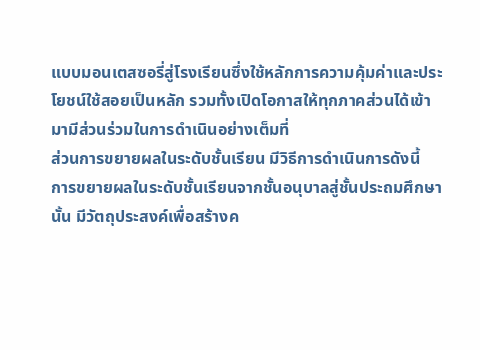แบบมอนเตสซอรี่สู่โรงเรียนซึ่งใช้หลักการความคุ้มค่าและประโยชน์ใช้สอยเป็นหลัก รวมทั้งเปิดโอกาสให้ทุกภาคส่วนได้เข้ามามีส่วนร่วมในการดำเนินอย่างเต็มที่
ส่วนการขยายผลในระดับชั้นเรียน มีวิธีการดำเนินการดังนี้
การขยายผลในระดับชั้นเรียนจากชั้นอนุบาลสู่ชั้นประถมศึกษานั้น มีวัตถุประสงค์เพื่อสร้างค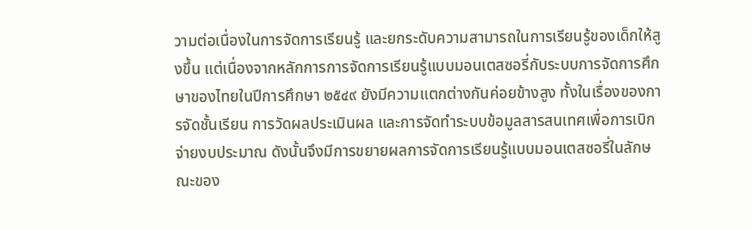วามต่อเนื่องในการจัดการเรียนรู้ และยกระดับความสามารถในการเรียนรู้ของเด็กให้สูงขึ้น แต่เนื่องจากหลักการการจัดการเรียนรู้แบบมอนเตสซอรี่กับระบบการจัดการศึกษาของไทยในปีการศึกษา ๒๕๔๙ ยังมีความแตกต่างกันค่อยข้างสูง ทั้งในเรื่องของการจัดชั้นเรียน การวัดผลประเมินผล และการจัดทำระบบข้อมูลสารสนเทศเพื่อการเบิกจ่ายงบประมาณ ดังนั้นจึงมีการขยายผลการจัดการเรียนรู้แบบมอนเตสซอรี่ในลักษณะของ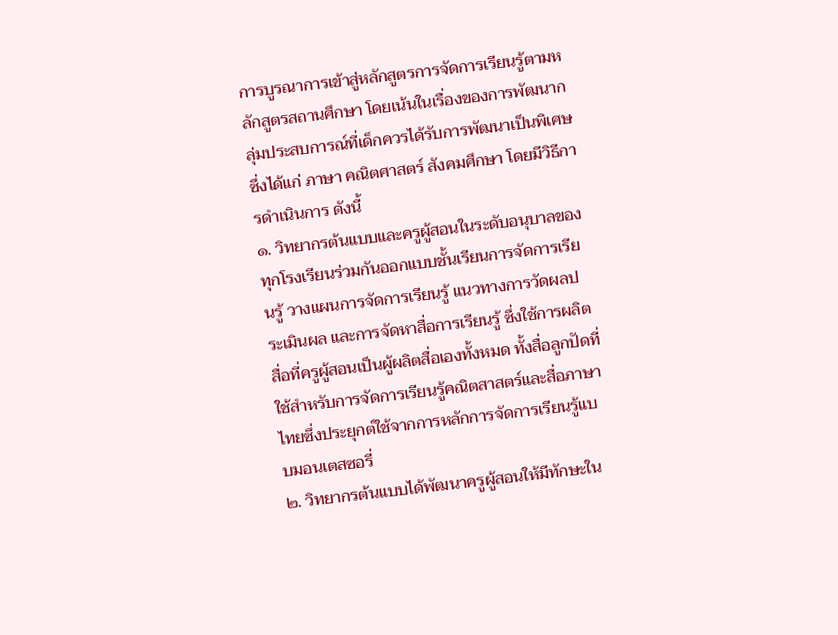การบูรณาการเข้าสู่หลักสูตรการจัดการเรียนรู้ตามหลักสูตรสถานศึกษา โดยเน้นในเรื่องของการพัฒนากลุ่มประสบการณ์ที่เด็กควรได้รับการพัฒนาเป็นพิเศษ ซึ่งได้แก่ ภาษา คณิตศาสตร์ สังคมศึกษา โดยมีวิธีการดำเนินการ ดังนี้
๑. วิทยากรต้นแบบและครูผู้สอนในระดับอนุบาลของทุกโรงเรียนร่วมกันออกแบบชั้นเรียนการจัดการเรียนรู้ วางแผนการจัดการเรียนรู้ แนวทางการวัดผลประเมินผล และการจัดหาสื่อการเรียนรู้ ซึ่งใช้การผลิตสื่อที่ครูผู้สอนเป็นผู้ผลิตสื่อเองทั้งหมด ทั้งสื่อลูกปัดที่ใช้สำหรับการจัดการเรียนรู้คณิตสาสตร์และสื่อภาษาไทยซึ่งประยุกต์ใช้จากการหลักการจัดการเรียนรู้แบบมอนเตสซอรี่
๒. วิทยากรต้นแบบได้พัฒนาครูผู้สอนให้มีทักษะใน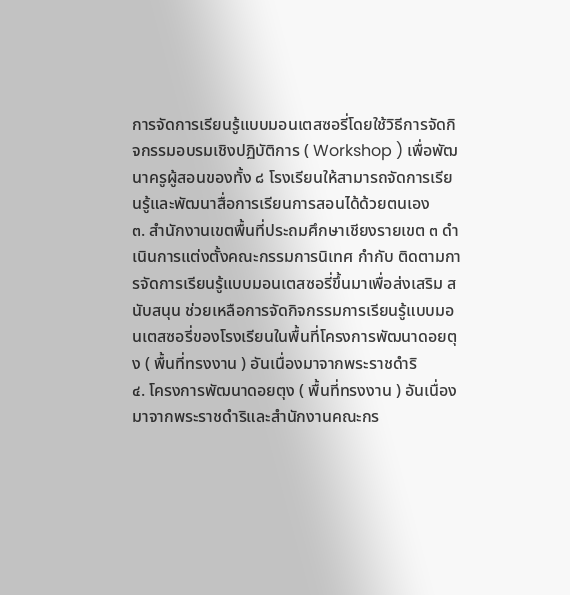การจัดการเรียนรู้แบบมอนเตสซอรี่โดยใช้วิธีการจัดกิจกรรมอบรมเชิงปฏิบัติการ ( Workshop ) เพื่อพัฒนาครูผู้สอนของทั้ง ๘ โรงเรียนให้สามารถจัดการเรียนรู้และพัฒนาสื่อการเรียนการสอนได้ด้วยตนเอง
๓. สำนักงานเขตพื้นที่ประถมศึกษาเชียงรายเขต ๓ ดำเนินการแต่งตั้งคณะกรรมการนิเทศ กำกับ ติดตามการจัดการเรียนรู้แบบมอนเตสซอรี่ขึ้นมาเพื่อส่งเสริม สนับสนุน ช่วยเหลือการจัดกิจกรรมการเรียนรู้แบบมอนเตสซอรี่ของโรงเรียนในพื้นที่โครงการพัฒนาดอยตุง ( พื้นที่ทรงงาน ) อันเนื่องมาจากพระราชดำริ
๔. โครงการพัฒนาดอยตุง ( พื้นที่ทรงงาน ) อันเนื่องมาจากพระราชดำริและสำนักงานคณะกร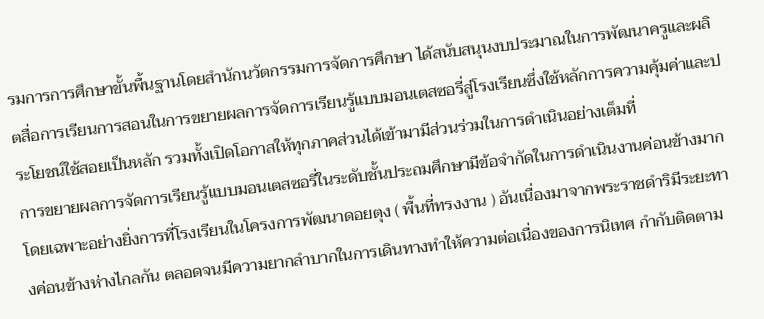รมการการศึกษาขั้นพื้นฐานโดยสำนักนวัตกรรมการจัดการศึกษา ได้สนับสนุนงบประมาณในการพัฒนาครูและผลิตสื่อการเรียนการสอนในการขยายผลการจัดการเรียนรู้แบบมอนเตสซอรี่สู่โรงเรียนซึ่งใช้หลักการความคุ้มค่าและประโยชน์ใช้สอยเป็นหลัก รวมทั้งเปิดโอกาสให้ทุกภาคส่วนได้เข้ามามีส่วนร่วมในการดำเนินอย่างเต็มที่
การขยายผลการจัดการเรียนรู้แบบมอนเตสซอรี่ในระดับชั้นประถมศึกษามีข้อจำกัดในการดำเนินงานค่อนข้างมาก โดยเฉพาะอย่างยิ่งการที่โรงเรียนในโครงการพัฒนาดอยตุง ( พื้นที่ทรงงาน ) อันเนื่องมาจากพระราชดำริมีระยะทางค่อนข้างห่างไกลกัน ตลอดจนมีความยากลำบากในการเดินทางทำให้ความต่อเนื่องของการนิเทศ กำกับติดตาม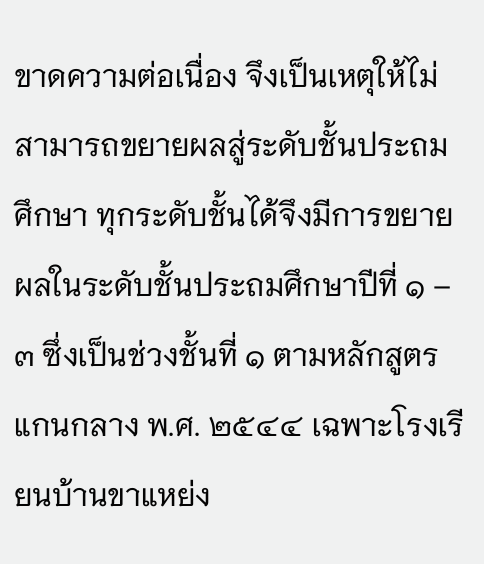ขาดความต่อเนื่อง จึงเป็นเหตุให้ไม่สามารถขยายผลสู่ระดับชั้นประถมศึกษา ทุกระดับชั้นได้จึงมีการขยายผลในระดับชั้นประถมศึกษาปีที่ ๑ – ๓ ซึ่งเป็นช่วงชั้นที่ ๑ ตามหลักสูตรแกนกลาง พ.ศ. ๒๕๔๔ เฉพาะโรงเรียนบ้านขาแหย่ง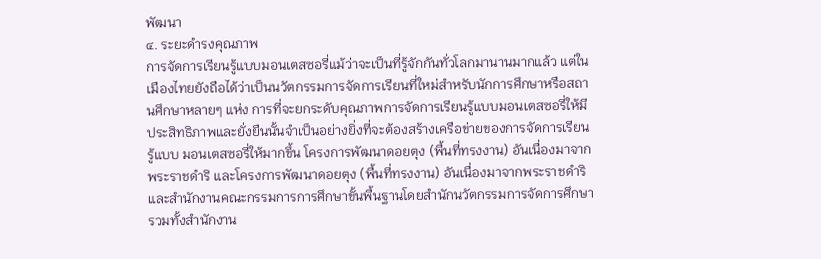พัฒนา
๔. ระยะดำรงคุณภาพ
การจัดการเรียนรู้แบบมอนเตสซอรี่แม้ว่าจะเป็นที่รู้จักกันทั่วโลกมานานมากแล้ว แต่ในเมืองไทยยังถือได้ว่าเป็นนวัตกรรมการจัดการเรียนที่ใหม่สำหรับนักการศึกษาหรือสถานศึกษาหลายๆ แห่ง การที่จะยกระดับคุณภาพการจัดการเรียนรู้แบบมอนเตสซอรี่ให้มีประสิทธิภาพและยั่งยืนนั้นจำเป็นอย่างยิ่งที่จะต้องสร้างเครือข่ายของการจัดการเรียนรู้แบบ มอนเตสซอรี่ให้มากขึ้น โครงการพัฒนาดอยตุง (พื้นที่ทรงงาน) อันเนื่องมาจากพระราชดำริ และโครงการพัฒนาดอยตุง (พื้นที่ทรงงาน) อันเนื่องมาจากพระราชดำริและสำนักงานคณะกรรมการการศึกษาขั้นพื้นฐานโดยสำนักนวัตกรรมการจัดการศึกษา รวมทั้งสำนักงาน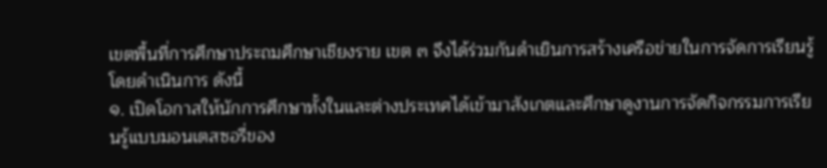เขตพื้นที่การศึกษาประถมศึกษาเชียงราย เขต ๓ จึงได้ร่วมกันดำเยินการสร้างเครือข่ายในการจัดการเรียนรู้โดยดำเนินการ ดังนี้
๑. เปิดโอกาสให้นักการศึกษาทั้งในและต่างประเทศได้เข้ามาสังเกตและศึกษาดูงานการจัดกิจกรรมการเรียนรู้แบบมอนเตสซอรี่ของ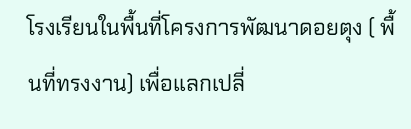โรงเรียนในพื้นที่โครงการพัฒนาดอยตุง ( พื้นที่ทรงงาน) เพื่อแลกเปลี่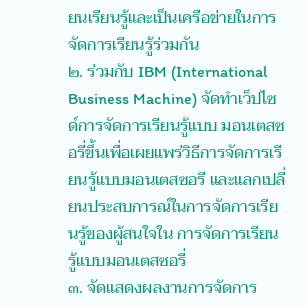ยนเรียนรู้และเป็นเครือข่ายในการจัดการเรียนรู้ร่วมกัน
๒. ร่วมกับ IBM (International Business Machine) จัดทำเว็ปไซด์การจัดการเรียนรู้แบบ มอนเตสซอรี่ขึ้นเพื่อเผยแพร่วิธีการจัดการเรียนรู้แบบมอนเตสซอรี และแลกเปลี่ยนประสบการณ์ในการจัดการเรียนรู้ของผู้สนใจใน การจัดการเรียนรู้แบบมอนเตสซอรี่
๓. จัดแสดงผลงานการจัดการ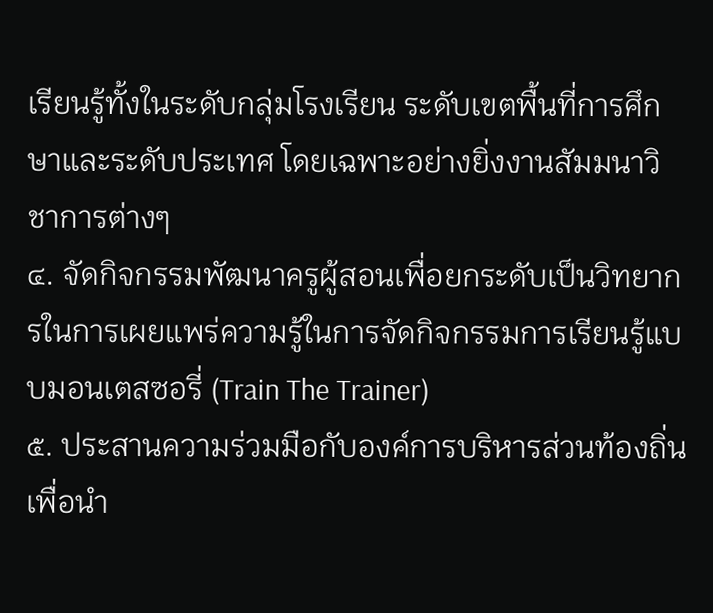เรียนรู้ทั้งในระดับกลุ่มโรงเรียน ระดับเขตพื้นที่การศึกษาและระดับประเทศ โดยเฉพาะอย่างยิ่งงานสัมมนาวิชาการต่างๆ
๔. จัดกิจกรรมพัฒนาครูผู้สอนเพื่อยกระดับเป็นวิทยากรในการเผยแพร่ความรู้ในการจัดกิจกรรมการเรียนรู้แบบมอนเตสซอรี่ (Train The Trainer)
๕. ประสานความร่วมมือกับองค์การบริหารส่วนท้องถิ่นเพื่อนำ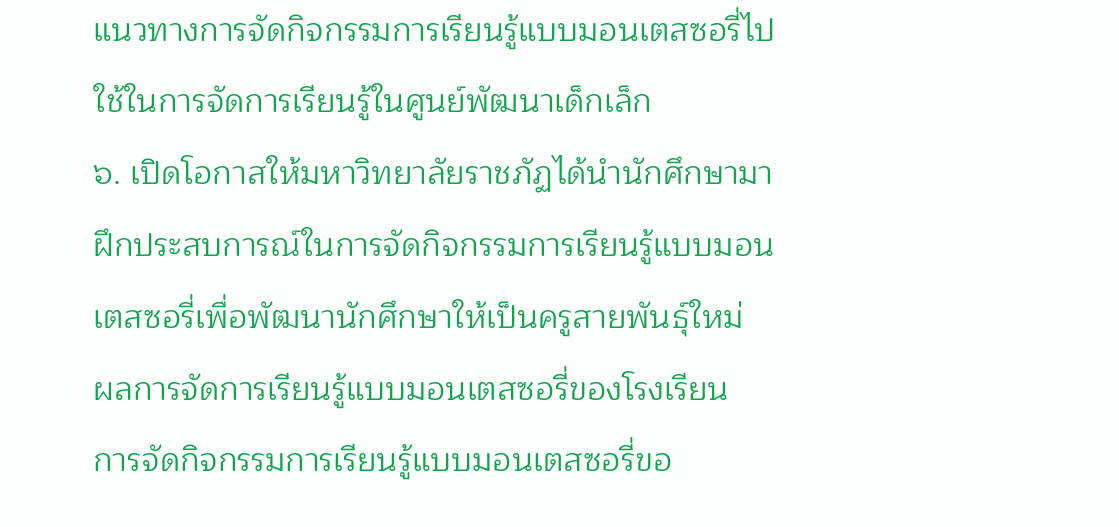แนวทางการจัดกิจกรรมการเรียนรู้แบบมอนเตสซอรี่ไปใช้ในการจัดการเรียนรู้ในศูนย์พัฒนาเด็กเล็ก
๖. เปิดโอกาสให้มหาวิทยาลัยราชภัฏได้นำนักศึกษามาฝึกประสบการณ์ในการจัดกิจกรรมการเรียนรู้แบบมอนเตสซอรี่เพื่อพัฒนานักศึกษาให้เป็นครูสายพันธุ์ใหม่
ผลการจัดการเรียนรู้แบบมอนเตสซอรี่ของโรงเรียน
การจัดกิจกรรมการเรียนรู้แบบมอนเตสซอรี่ขอ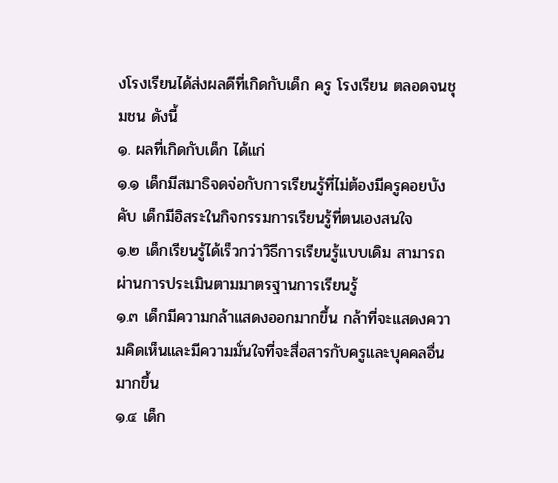งโรงเรียนได้ส่งผลดีที่เกิดกับเด็ก ครู โรงเรียน ตลอดจนชุมชน ดังนี้
๑. ผลที่เกิดกับเด็ก ได้แก่
๑.๑ เด็กมีสมาธิจดจ่อกับการเรียนรู้ที่ไม่ต้องมีครูคอยบังคับ เด็กมีอิสระในกิจกรรมการเรียนรู้ที่ตนเองสนใจ
๑.๒ เด็กเรียนรู้ได้เร็วกว่าวิธีการเรียนรู้แบบเดิม สามารถผ่านการประเมินตามมาตรฐานการเรียนรู้
๑.๓ เด็กมีความกล้าแสดงออกมากขึ้น กล้าที่จะแสดงความคิดเห็นและมีความมั่นใจที่จะสื่อสารกับครูและบุคคลอื่นมากขึ้น
๑.๔ เด็ก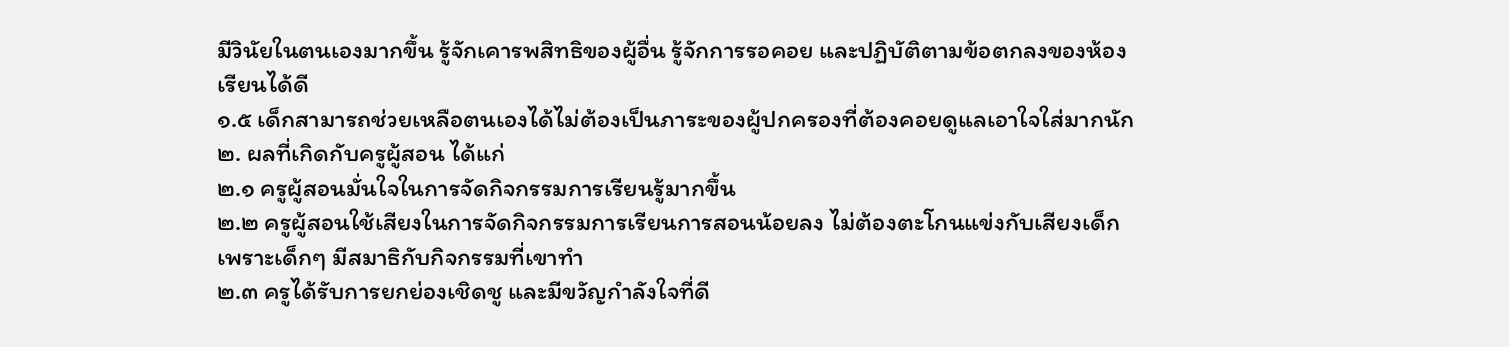มีวินัยในตนเองมากขึ้น รู้จักเคารพสิทธิของผู้อื่น รู้จักการรอคอย และปฏิบัติตามข้อตกลงของห้องเรียนได้ดี
๑.๕ เด็กสามารถช่วยเหลือตนเองได้ไม่ต้องเป็นภาระของผู้ปกครองที่ต้องคอยดูแลเอาใจใส่มากนัก
๒. ผลที่เกิดกับครูผู้สอน ได้แก่
๒.๑ ครูผู้สอนมั่นใจในการจัดกิจกรรมการเรียนรู้มากขึ้น
๒.๒ ครูผู้สอนใช้เสียงในการจัดกิจกรรมการเรียนการสอนน้อยลง ไม่ต้องตะโกนแข่งกับเสียงเด็ก เพราะเด็กๆ มีสมาธิกับกิจกรรมที่เขาทำ
๒.๓ ครูได้รับการยกย่องเชิดชู และมีขวัญกำลังใจที่ดี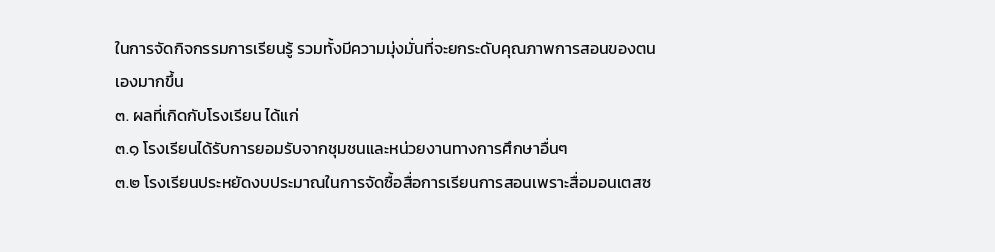ในการจัดกิจกรรมการเรียนรู้ รวมทั้งมีความมุ่งมั่นที่จะยกระดับคุณภาพการสอนของตนเองมากขึ้น
๓. ผลที่เกิดกับโรงเรียน ได้แก่
๓.๑ โรงเรียนได้รับการยอมรับจากชุมชนและหน่วยงานทางการศึกษาอื่นๆ
๓.๒ โรงเรียนประหยัดงบประมาณในการจัดซื้อสื่อการเรียนการสอนเพราะสื่อมอนเตสซ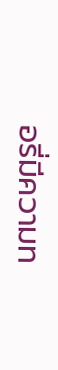อรี่มีความท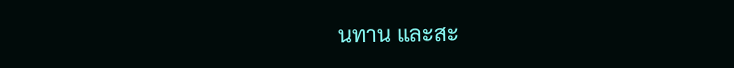นทาน และสะ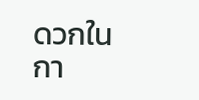ดวกในกา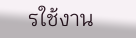รใช้งาน